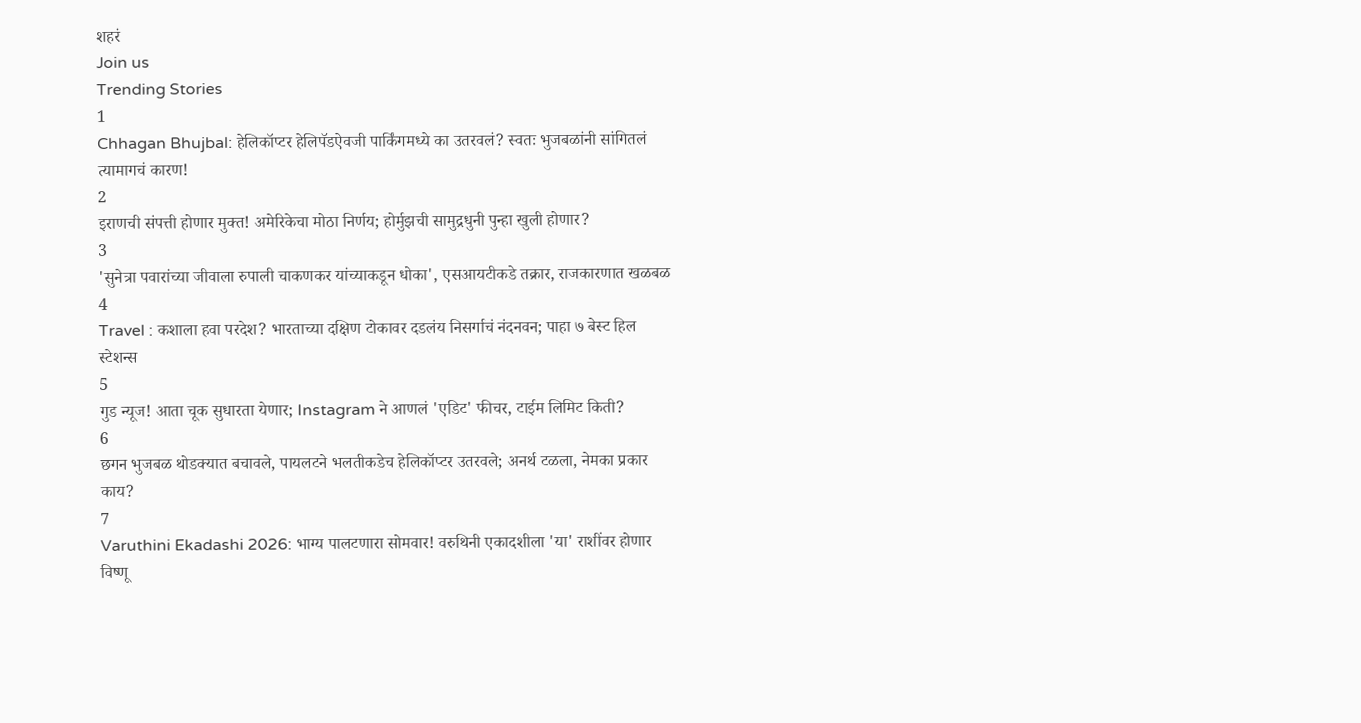शहरं
Join us
Trending Stories
1
Chhagan Bhujbal: हेलिकॉप्टर हेलिपॅडऐवजी पार्किंगमध्ये का उतरवलं? स्वतः भुजबळांनी सांगितलं त्यामागचं कारण!
2
इराणची संपत्ती होणार मुक्त! अमेरिकेचा मोठा निर्णय; होर्मुझची सामुद्रधुनी पुन्हा खुली होणार?
3
'सुनेत्रा पवारांच्या जीवाला रुपाली चाकणकर यांच्याकडून धोका', एसआयटीकडे तक्रार, राजकारणात खळबळ
4
Travel : कशाला हवा परदेश? भारताच्या दक्षिण टोकावर दडलंय निसर्गाचं नंदनवन; पाहा ७ बेस्ट हिल स्टेशन्स
5
गुड न्यूज! आता चूक सुधारता येणार; Instagram ने आणलं 'एडिट' फीचर, टाईम लिमिट किती?
6
छगन भुजबळ थोडक्यात बचावले, पायलटने भलतीकडेच हेलिकॉप्टर उतरवले; अनर्थ टळला, नेमका प्रकार काय?
7
Varuthini Ekadashi 2026: भाग्य पालटणारा सोमवार! वरुथिनी एकादशीला 'या' राशींवर होणार विष्णू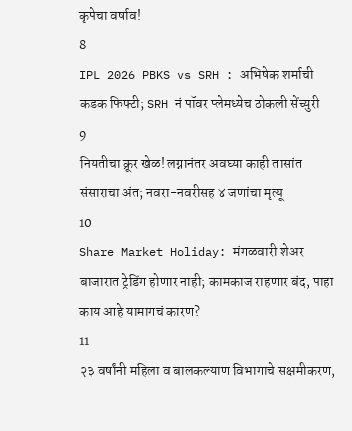कृपेचा वर्षाव!
8
IPL 2026 PBKS vs SRH : अभिषेक शर्माची कडक फिफ्टी; SRH नं पॉवर प्लेमध्येच ठोकली सेंच्युरी
9
नियतीचा क्रूर खेळ! लग्नानंतर अवघ्या काही तासांत संसाराचा अंत; नवरा-नवरीसह ४ जणांचा मृत्यू
10
Share Market Holiday: मंगळवारी शेअर बाजारात ट्रेडिंग होणार नाही; कामकाज राहणार बंद, पाहा काय आहे यामागचं कारण?
11
२३ वर्षांनी महिला व बालकल्याण विभागाचे सक्षमीकरण,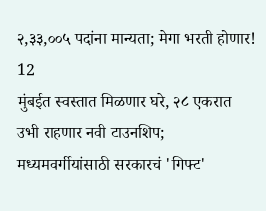२,३३,००५ पदांना मान्यता; मेगा भरती होणार!
12
मुंबईत स्वस्तात मिळणार घरे, २८ एकरात उभी राहणार नवी टाउनशिप; मध्यमवर्गीयांसाठी सरकारचं 'गिफ्ट'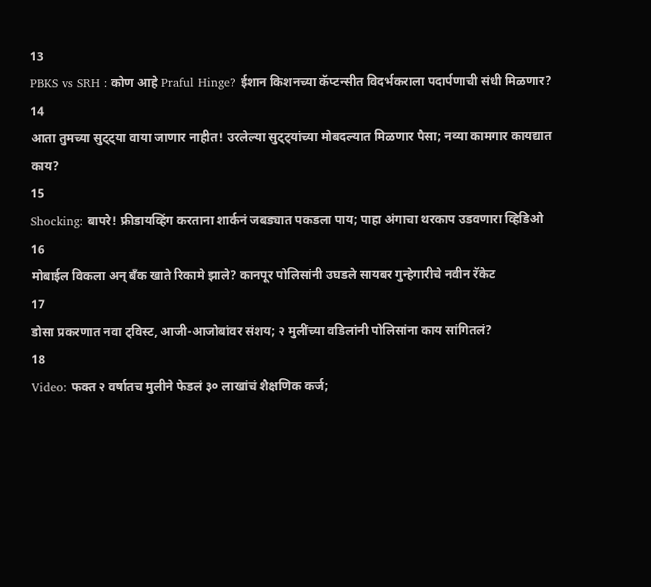13
PBKS vs SRH : कोण आहे Praful Hinge? ईशान किशनच्या कॅप्टन्सीत विदर्भकराला पदार्पणाची संधी मिळणार?
14
आता तुमच्या सुट्ट्या वाया जाणार नाहीत! उरलेल्या सुट्ट्यांच्या मोबदल्यात मिळणार पैसा; नव्या कामगार कायद्यात काय?
15
Shocking: बापरे! फ्रीडायव्हिंग करताना शार्कनं जबड्यात पकडला पाय; पाहा अंगाचा थरकाप उडवणारा व्हिडिओ
16
मोबाईल विकला अन् बँक खाते रिकामे झाले? कानपूर पोलिसांनी उघडले सायबर गुन्हेगारीचे नवीन रॅकेट
17
डोसा प्रकरणात नवा ट्विस्ट, आजी-आजोबांवर संशय; २ मुलींच्या वडिलांनी पोलिसांना काय सांगितलं?
18
Video: फक्त २ वर्षातच मुलीने फेडलं ३० लाखांचं शैक्षणिक कर्ज;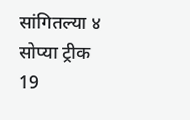सांगितल्या ४ सोप्या ट्रीक
19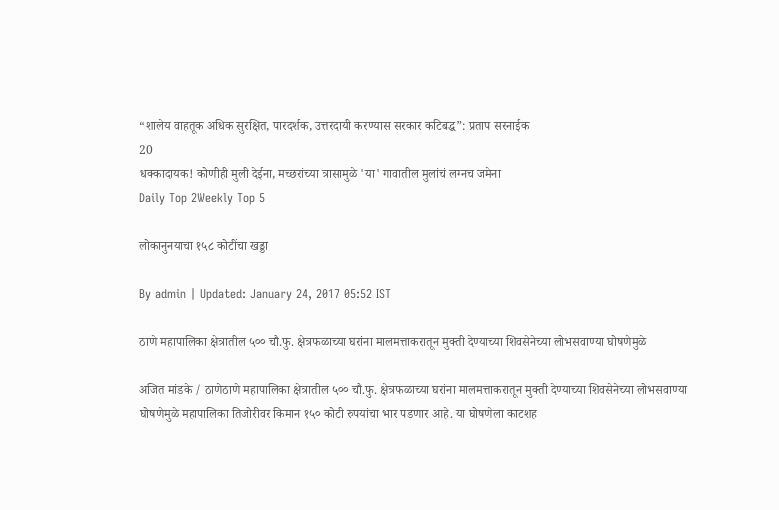“शालेय वाहतूक अधिक सुरक्षित, पारदर्शक, उत्तरदायी करण्यास सरकार कटिबद्ध”: प्रताप सरनाईक
20
धक्कादायक! कोणीही मुली देईना, मच्छरांच्या त्रासामुळे 'या' गावातील मुलांचं लग्नच जमेना
Daily Top 2Weekly Top 5

लोकानुनयाचा १५८ कोटींचा खड्डा

By admin | Updated: January 24, 2017 05:52 IST

ठाणे महापालिका क्षेत्रातील ५०० चौ.फु. क्षेत्रफळाच्या घरांना मालमत्ताकरातून मुक्ती देण्याच्या शिवसेनेच्या लोभसवाण्या घोषणेमुळे

अजित मांडके / ठाणेठाणे महापालिका क्षेत्रातील ५०० चौ.फु. क्षेत्रफळाच्या घरांना मालमत्ताकरातून मुक्ती देण्याच्या शिवसेनेच्या लोभसवाण्या घोषणेमुळे महापालिका तिजोरीवर किमान १५० कोटी रुपयांचा भार पडणार आहे. या घोषणेला काटशह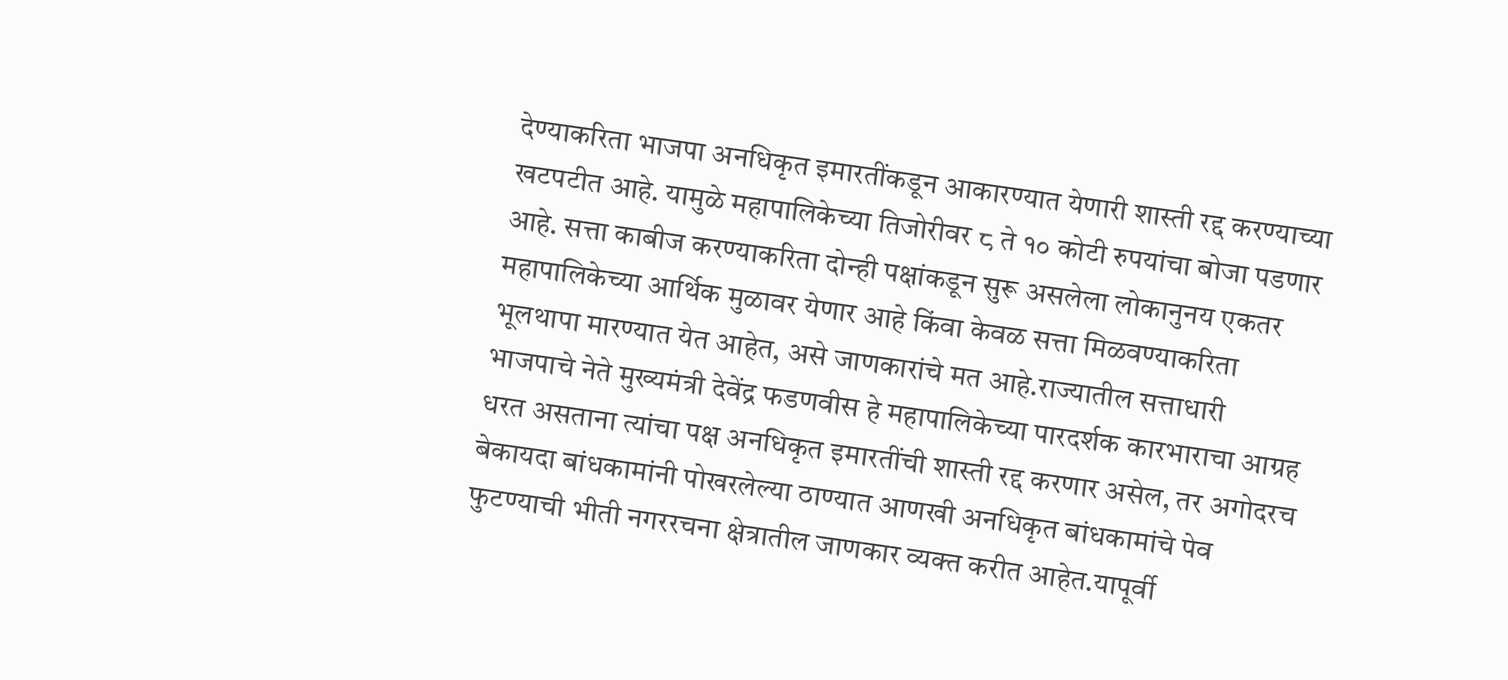देण्याकरिता भाजपा अनधिकृत इमारतींकडून आकारण्यात येणारी शास्ती रद्द करण्याच्या खटपटीत आहे. यामुळे महापालिकेच्या तिजोरीवर ८ ते १० कोटी रुपयांचा बोजा पडणार आहे. सत्ता काबीज करण्याकरिता दोन्ही पक्षांकडून सुरू असलेला लोकानुनय एकतर महापालिकेच्या आर्थिक मुळावर येणार आहे किंवा केवळ सत्ता मिळवण्याकरिता भूलथापा मारण्यात येत आहेत, असे जाणकारांचे मत आहे.राज्यातील सत्ताधारी भाजपाचे नेते मुख्यमंत्री देवेंद्र फडणवीस हे महापालिकेच्या पारदर्शक कारभाराचा आग्रह धरत असताना त्यांचा पक्ष अनधिकृत इमारतींची शास्ती रद्द करणार असेल, तर अगोदरच बेकायदा बांधकामांनी पोखरलेल्या ठाण्यात आणखी अनधिकृत बांधकामांचे पेव फुटण्याची भीती नगररचना क्षेत्रातील जाणकार व्यक्त करीत आहेत.यापूर्वी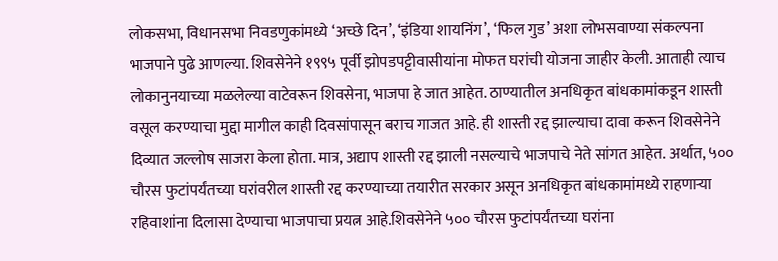लोकसभा, विधानसभा निवडणुकांमध्ये ‘अच्छे दिन’, ‘इंडिया शायनिंग’, ‘फिल गुड’ अशा लोभसवाण्या संकल्पना भाजपाने पुढे आणल्या. शिवसेनेने १९९५ पूर्वी झोपडपट्टीवासीयांना मोफत घरांची योजना जाहीर केली. आताही त्याच लोकानुनयाच्या मळलेल्या वाटेवरून शिवसेना, भाजपा हे जात आहेत. ठाण्यातील अनधिकृत बांधकामांकडून शास्ती वसूल करण्याचा मुद्दा मागील काही दिवसांपासून बराच गाजत आहे. ही शास्ती रद्द झाल्याचा दावा करून शिवसेनेने दिव्यात जल्लोष साजरा केला होता. मात्र, अद्याप शास्ती रद्द झाली नसल्याचे भाजपाचे नेते सांगत आहेत. अर्थात, ५०० चौरस फुटांपर्यंतच्या घरांवरील शास्ती रद्द करण्याच्या तयारीत सरकार असून अनधिकृत बांधकामांमध्ये राहणाऱ्या रहिवाशांना दिलासा देण्याचा भाजपाचा प्रयत्न आहे.शिवसेनेने ५०० चौरस फुटांपर्यंतच्या घरांना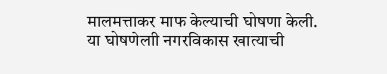मालमत्ताकर माफ केल्याची घोषणा केली. या घोषणेलाी नगरविकास खात्याची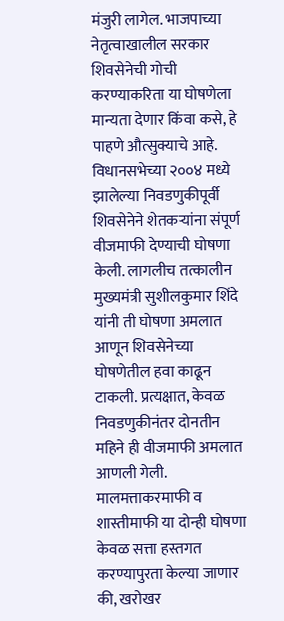मंजुरी लागेल. भाजपाच्या नेतृत्वाखालील सरकार शिवसेनेची गोची करण्याकरिता या घोषणेला मान्यता देणार किंवा कसे, हे पाहणे औत्सुक्याचे आहे. विधानसभेच्या २००४ मध्ये झालेल्या निवडणुकीपूर्वी शिवसेनेने शेतकऱ्यांना संपूर्ण वीजमाफी देण्याची घोषणा केली. लागलीच तत्कालीन मुख्यमंत्री सुशीलकुमार शिंदे यांनी ती घोषणा अमलात आणून शिवसेनेच्या घोषणेतील हवा काढून टाकली. प्रत्यक्षात, केवळ निवडणुकीनंतर दोनतीन महिने ही वीजमाफी अमलात आणली गेली. मालमत्ताकरमाफी व शास्तीमाफी या दोन्ही घोषणा केवळ सत्ता हस्तगत करण्यापुरता केल्या जाणार की, खरोखर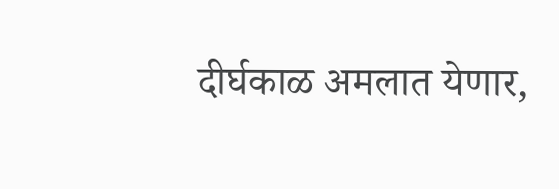दीर्घकाळ अमलात येणार,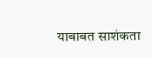याबाबत साशंकता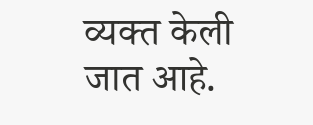व्यक्त केली जात आहे.